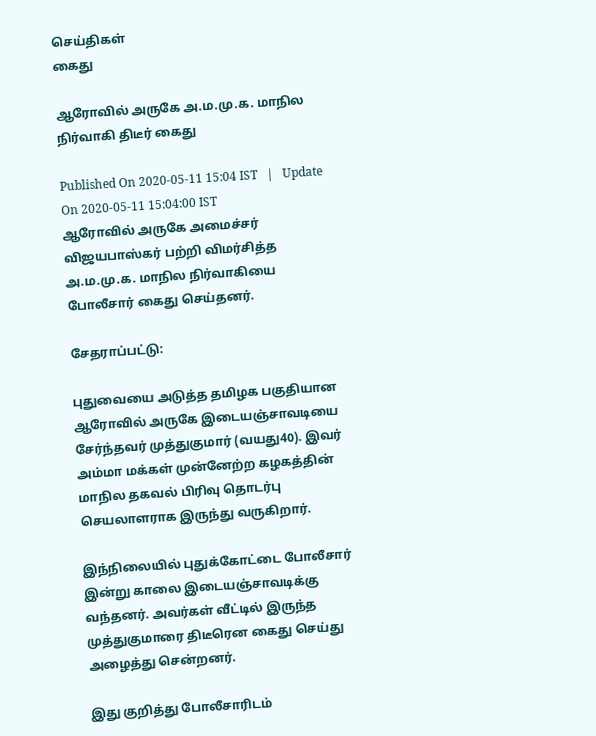செய்திகள்
கைது

ஆரோவில் அருகே அ.ம.மு.க. மாநில நிர்வாகி திடீர் கைது

Published On 2020-05-11 15:04 IST   |   Update On 2020-05-11 15:04:00 IST
ஆரோவில் அருகே அமைச்சர் விஜயபாஸ்கர் பற்றி விமர்சித்த அ.ம.மு.க. மாநில நிர்வாகியை போலீசார் கைது செய்தனர்.

சேதராப்பட்டு:

புதுவையை அடுத்த தமிழக பகுதியான ஆரோவில் அருகே இடையஞ்சாவடியை சேர்ந்தவர் முத்துகுமார் (வயது40). இவர் அம்மா மக்கள் முன்னேற்ற கழகத்தின் மாநில தகவல் பிரிவு தொடர்பு செயலாளராக இருந்து வருகிறார்.

இந்நிலையில் புதுக்கோட்டை போலீசார் இன்று காலை இடையஞ்சாவடிக்கு வந்தனர். அவர்கள் வீட்டில் இருந்த முத்துகுமாரை திடீரென கைது செய்து அழைத்து சென்றனர்.

இது குறித்து போலீசாரிடம்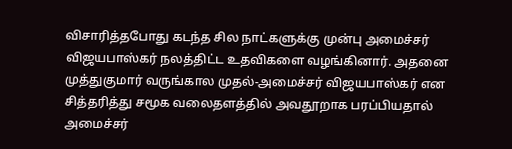விசாரித்தபோது கடந்த சில நாட்களுக்கு முன்பு அமைச்சர் விஜயபாஸ்கர் நலத்திட்ட உதவிகளை வழங்கினார். அதனை முத்துகுமார் வருங்கால முதல்-அமைச்சர் விஜயபாஸ்கர் என சித்தரித்து சமூக வலைதளத்தில் அவதூறாக பரப்பியதால் அமைச்சர்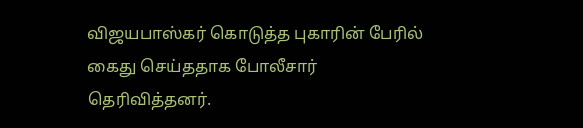விஜயபாஸ்கர் கொடுத்த புகாரின் பேரில் கைது செய்ததாக போலீசார் தெரிவித்தனர்.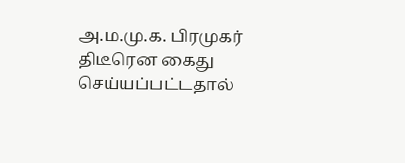அ.ம.மு.க. பிரமுகர் திடீரென கைது செய்யப்பட்டதால்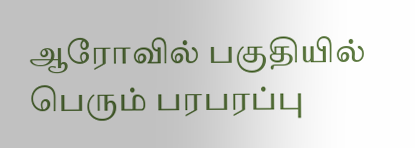ஆரோவில் பகுதியில் பெரும் பரபரப்பு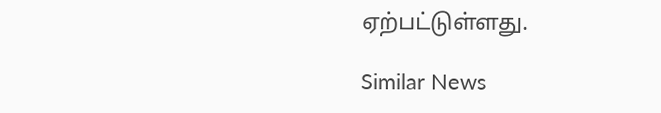ஏற்பட்டுள்ளது.

Similar News